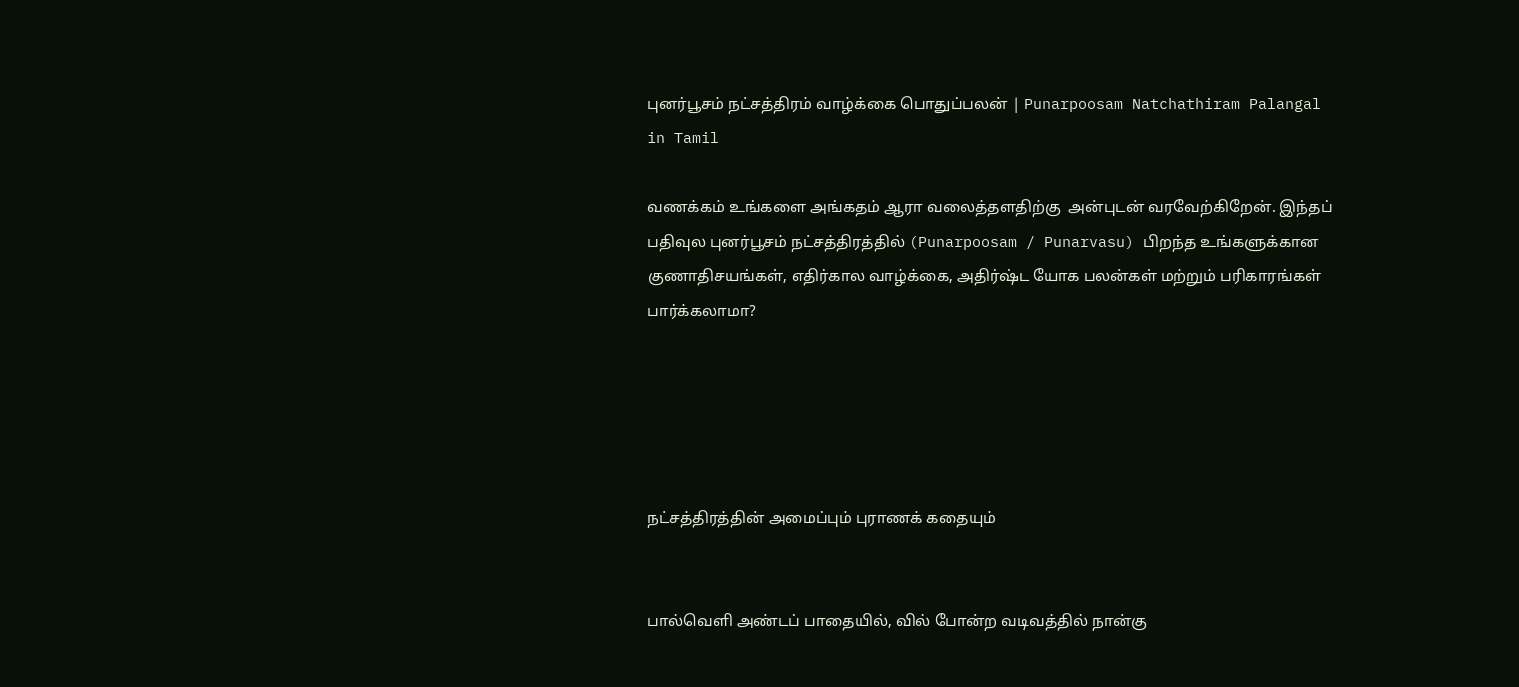புனர்பூசம் நட்சத்திரம் வாழ்க்கை பொதுப்பலன் | Punarpoosam Natchathiram Palangal in Tamil

வணக்கம் உங்களை அங்கதம் ஆரா வலைத்தளதிற்கு  அன்புடன் வரவேற்கிறேன். இந்தப் பதிவுல புனர்பூசம் நட்சத்திரத்தில் (Punarpoosam / Punarvasu) பிறந்த உங்களுக்கான குணாதிசயங்கள், எதிர்கால வாழ்க்கை, அதிர்ஷ்ட யோக பலன்கள் மற்றும் பரிகாரங்கள் பார்க்கலாமா?





நட்சத்திரத்தின் அமைப்பும் புராணக் கதையும்


பால்வெளி அண்டப் பாதையில், வில் போன்ற வடிவத்தில் நான்கு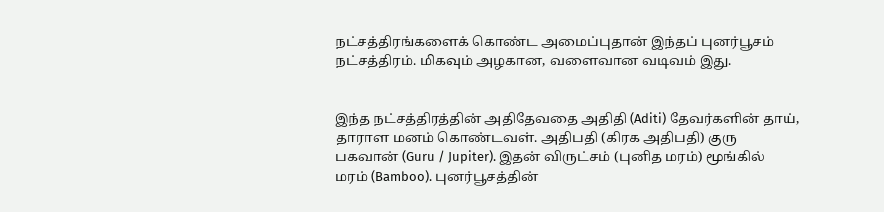நட்சத்திரங்களைக் கொண்ட அமைப்புதான் இந்தப் புனர்பூசம் நட்சத்திரம். மிகவும் அழகான, வளைவான வடிவம் இது.


இந்த நட்சத்திரத்தின் அதிதேவதை அதிதி (Aditi) தேவர்களின் தாய், தாராள மனம் கொண்டவள். அதிபதி (கிரக அதிபதி) குரு பகவான் (Guru / Jupiter). இதன் விருட்சம் (புனித மரம்) மூங்கில் மரம் (Bamboo). புனர்பூசத்தின்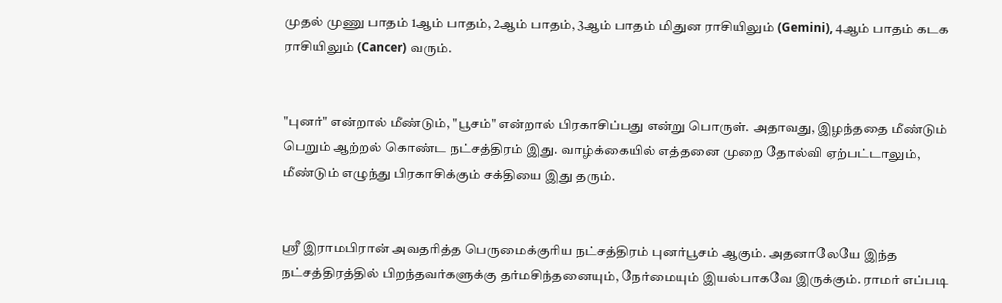முதல் முணு பாதம் 1ஆம் பாதம், 2ஆம் பாதம், 3ஆம் பாதம் மிதுன ராசியிலும் (Gemini), 4ஆம் பாதம் கடக ராசியிலும் (Cancer) வரும்.


"புனர்" என்றால் மீண்டும், "பூசம்" என்றால் பிரகாசிப்பது என்று பொருள். அதாவது, இழந்ததை மீண்டும் பெறும் ஆற்றல் கொண்ட நட்சத்திரம் இது. வாழ்க்கையில் எத்தனை முறை தோல்வி ஏற்பட்டாலும், மீண்டும் எழுந்து பிரகாசிக்கும் சக்தியை இது தரும்.


ஸ்ரீ இராமபிரான் அவதரித்த பெருமைக்குரிய நட்சத்திரம் புனர்பூசம் ஆகும். அதனாலேயே இந்த நட்சத்திரத்தில் பிறந்தவர்களுக்கு தர்மசிந்தனையும், நேர்மையும் இயல்பாகவே இருக்கும். ராமர் எப்படி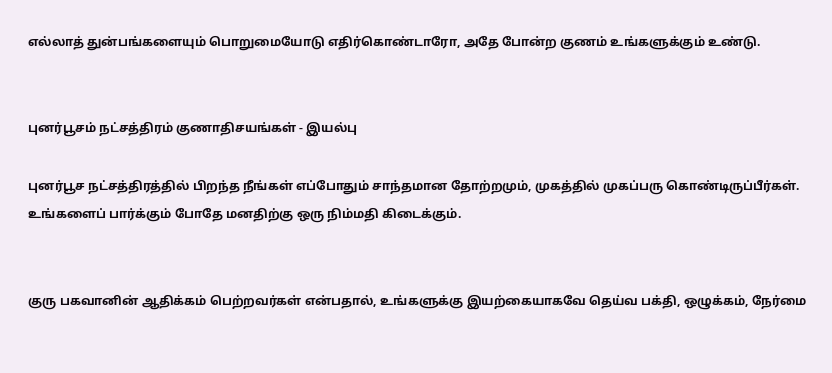எல்லாத் துன்பங்களையும் பொறுமையோடு எதிர்கொண்டாரோ, அதே போன்ற குணம் உங்களுக்கும் உண்டு.


புனர்பூசம் நட்சத்திரம் குணாதிசயங்கள் - இயல்பு

புனர்பூச நட்சத்திரத்தில் பிறந்த நீங்கள் எப்போதும் சாந்தமான தோற்றமும், முகத்தில் முகப்பரு கொண்டிருப்பீர்கள். உங்களைப் பார்க்கும் போதே மனதிற்கு ஒரு நிம்மதி கிடைக்கும்.


குரு பகவானின் ஆதிக்கம் பெற்றவர்கள் என்பதால், உங்களுக்கு இயற்கையாகவே தெய்வ பக்தி, ஒழுக்கம், நேர்மை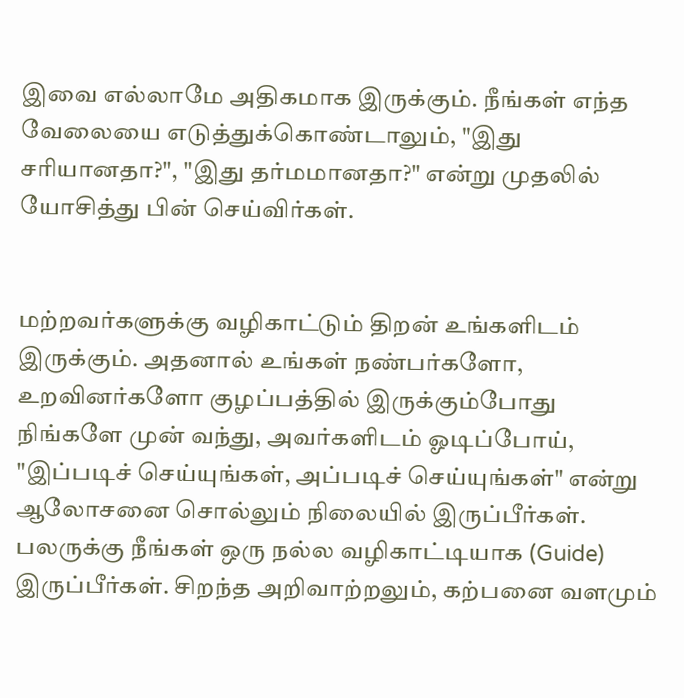இவை எல்லாமே அதிகமாக இருக்கும். நீங்கள் எந்த வேலையை எடுத்துக்கொண்டாலும், "இது சரியானதா?", "இது தர்மமானதா?" என்று முதலில் யோசித்து பின் செய்விர்கள்.


மற்றவர்களுக்கு வழிகாட்டும் திறன் உங்களிடம் இருக்கும். அதனால் உங்கள் நண்பர்களோ, உறவினர்களோ குழப்பத்தில் இருக்கும்போது நிங்களே முன் வந்து, அவர்களிடம் ஓடிப்போய், "இப்படிச் செய்யுங்கள், அப்படிச் செய்யுங்கள்" என்று ஆலோசனை சொல்லும் நிலையில் இருப்பீர்கள். பலருக்கு நீங்கள் ஒரு நல்ல வழிகாட்டியாக (Guide) இருப்பீர்கள். சிறந்த அறிவாற்றலும், கற்பனை வளமும்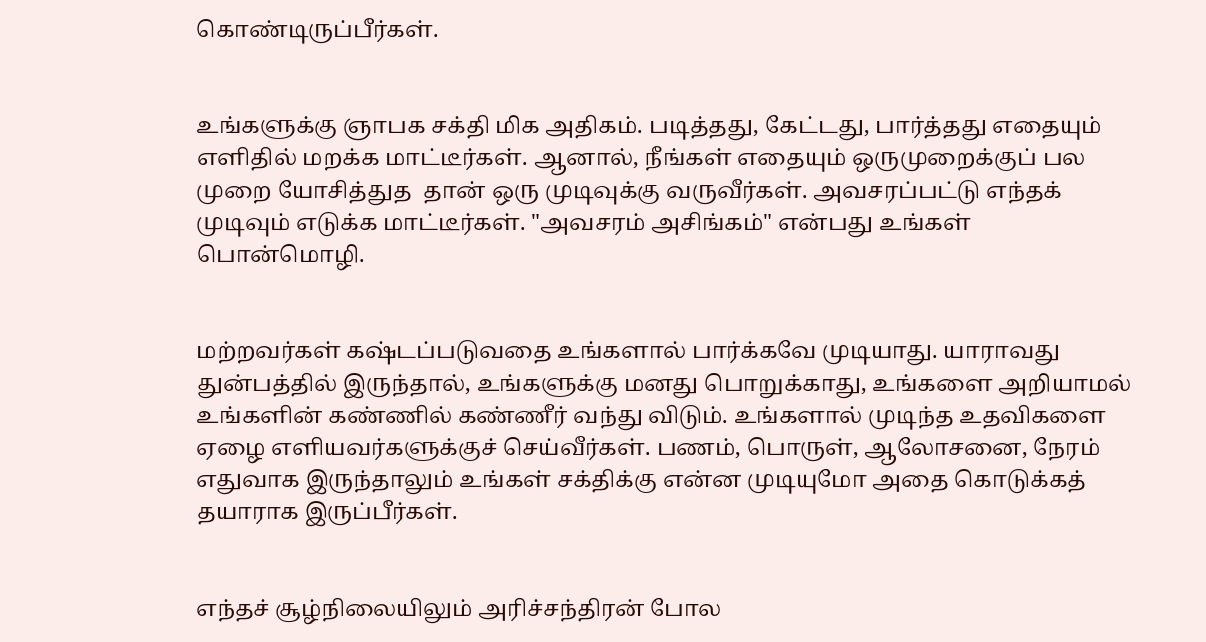கொண்டிருப்பீர்கள்.


உங்களுக்கு ஞாபக சக்தி மிக அதிகம். படித்தது, கேட்டது, பார்த்தது எதையும் எளிதில் மறக்க மாட்டீர்கள். ஆனால், நீங்கள் எதையும் ஒருமுறைக்குப் பல முறை யோசித்துத  தான் ஒரு முடிவுக்கு வருவீர்கள். அவசரப்பட்டு எந்தக் முடிவும் எடுக்க மாட்டீர்கள். "அவசரம் அசிங்கம்" என்பது உங்கள் பொன்மொழி.


மற்றவர்கள் கஷ்டப்படுவதை உங்களால் பார்க்கவே முடியாது. யாராவது துன்பத்தில் இருந்தால், உங்களுக்கு மனது பொறுக்காது, உங்களை அறியாமல் உங்களின் கண்ணில் கண்ணீர் வந்து விடும். உங்களால் முடிந்த உதவிகளை ஏழை எளியவர்களுக்குச் செய்வீர்கள். பணம், பொருள், ஆலோசனை, நேரம் எதுவாக இருந்தாலும் உங்கள் சக்திக்கு என்ன முடியுமோ அதை கொடுக்கத் தயாராக இருப்பீர்கள்.


எந்தச் சூழ்நிலையிலும் அரிச்சந்திரன் போல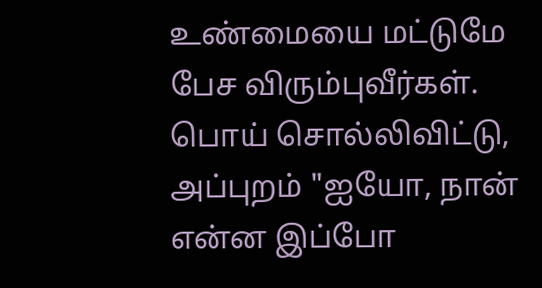உண்மையை மட்டுமே பேச விரும்புவீர்கள். பொய் சொல்லிவிட்டு, அப்புறம் "ஐயோ, நான் என்ன இப்போ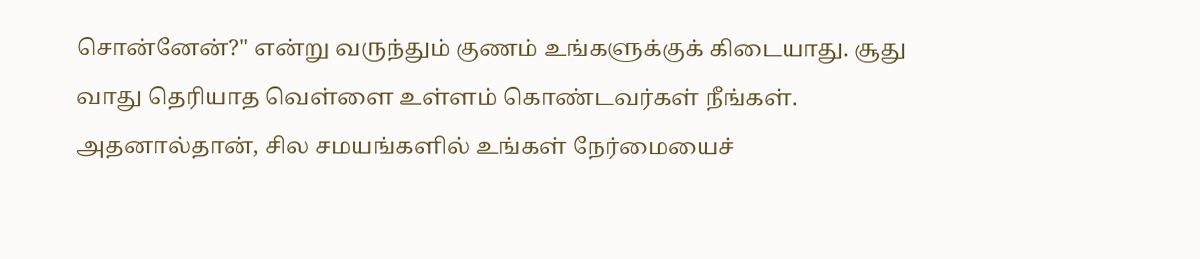சொன்னேன்?" என்று வருந்தும் குணம் உங்களுக்குக் கிடையாது. சூது வாது தெரியாத வெள்ளை உள்ளம் கொண்டவர்கள் நீங்கள். அதனால்தான், சில சமயங்களில் உங்கள் நேர்மையைச்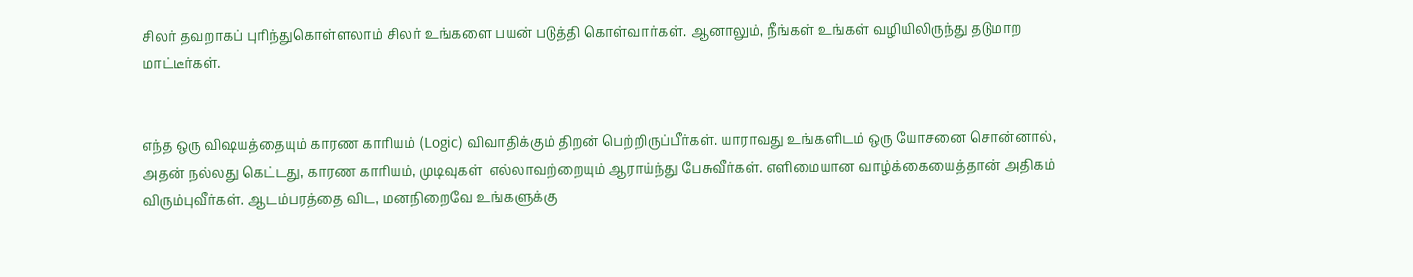சிலர் தவறாகப் புரிந்துகொள்ளலாம் சிலர் உங்களை பயன் படுத்தி கொள்வார்கள். ஆனாலும், நீங்கள் உங்கள் வழியிலிருந்து தடுமாற மாட்டீர்கள்.


எந்த ஒரு விஷயத்தையும் காரண காரியம் (Logic) விவாதிக்கும் திறன் பெற்றிருப்பீர்கள். யாராவது உங்களிடம் ஒரு யோசனை சொன்னால், அதன் நல்லது கெட்டது, காரண காரியம், முடிவுகள்  எல்லாவற்றையும் ஆராய்ந்து பேசுவீர்கள். எளிமையான வாழ்க்கையைத்தான் அதிகம் விரும்புவீர்கள். ஆடம்பரத்தை விட, மனநிறைவே உங்களுக்கு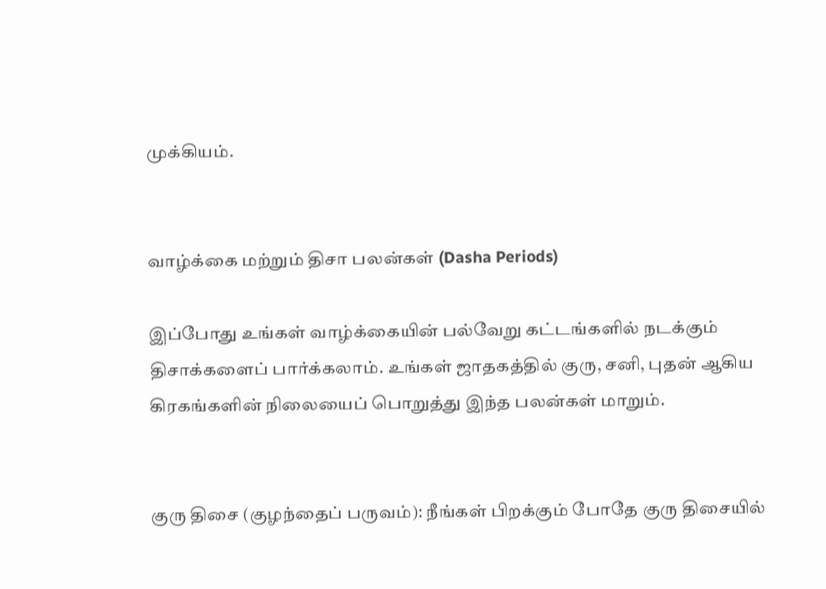முக்கியம்.


வாழ்க்கை மற்றும் திசா பலன்கள் (Dasha Periods)

இப்போது உங்கள் வாழ்க்கையின் பல்வேறு கட்டங்களில் நடக்கும் திசாக்களைப் பார்க்கலாம். உங்கள் ஜாதகத்தில் குரு, சனி, புதன் ஆகிய கிரகங்களின் நிலையைப் பொறுத்து இந்த பலன்கள் மாறும்.


குரு திசை (குழந்தைப் பருவம்): நீங்கள் பிறக்கும் போதே குரு திசையில்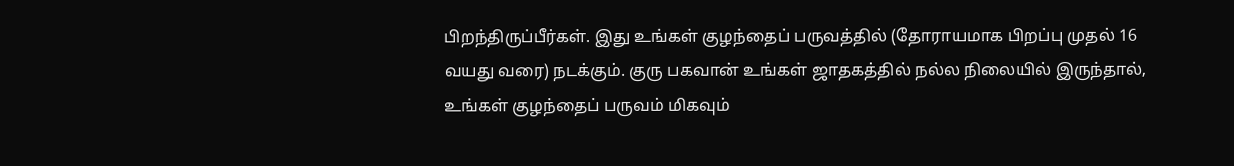பிறந்திருப்பீர்கள். இது உங்கள் குழந்தைப் பருவத்தில் (தோராயமாக பிறப்பு முதல் 16 வயது வரை) நடக்கும். குரு பகவான் உங்கள் ஜாதகத்தில் நல்ல நிலையில் இருந்தால், உங்கள் குழந்தைப் பருவம் மிகவும்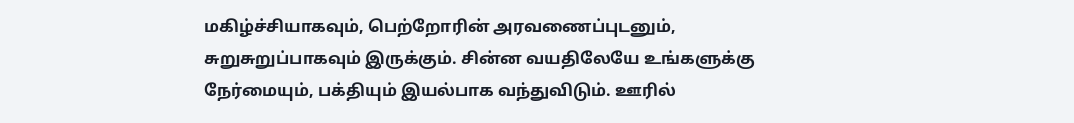மகிழ்ச்சியாகவும், பெற்றோரின் அரவணைப்புடனும், சுறுசுறுப்பாகவும் இருக்கும். சின்ன வயதிலேயே உங்களுக்கு நேர்மையும், பக்தியும் இயல்பாக வந்துவிடும். ஊரில்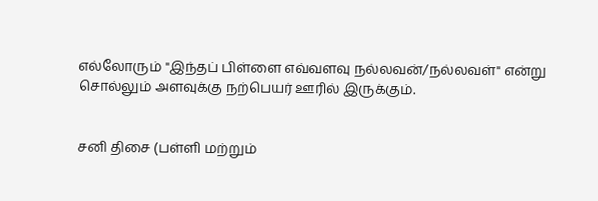எல்லோரும் "இந்தப் பிள்ளை எவ்வளவு நல்லவன்/நல்லவள்" என்று சொல்லும் அளவுக்கு நற்பெயர் ஊரில் இருக்கும்.


சனி திசை (பள்ளி மற்றும்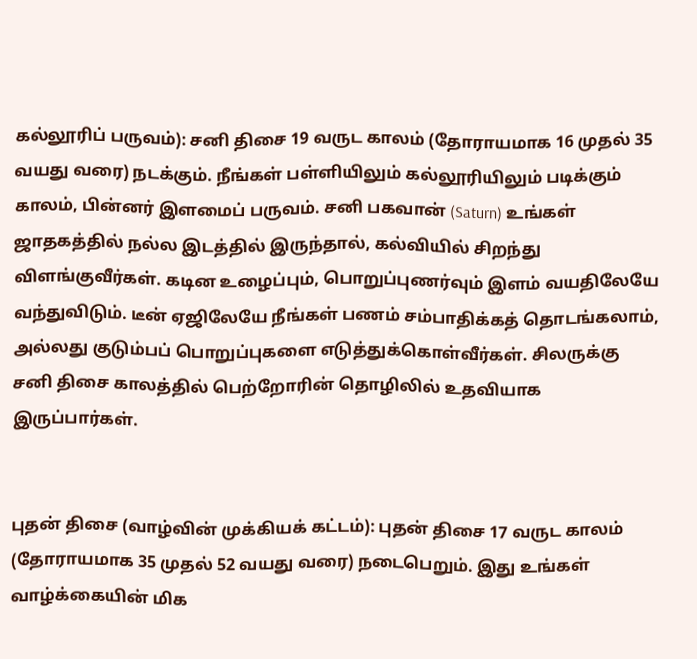கல்லூரிப் பருவம்): சனி திசை 19 வருட காலம் (தோராயமாக 16 முதல் 35 வயது வரை) நடக்கும். நீங்கள் பள்ளியிலும் கல்லூரியிலும் படிக்கும் காலம், பின்னர் இளமைப் பருவம். சனி பகவான் (Saturn) உங்கள் ஜாதகத்தில் நல்ல இடத்தில் இருந்தால், கல்வியில் சிறந்து விளங்குவீர்கள். கடின உழைப்பும், பொறுப்புணர்வும் இளம் வயதிலேயே வந்துவிடும். டீன் ஏஜிலேயே நீங்கள் பணம் சம்பாதிக்கத் தொடங்கலாம், அல்லது குடும்பப் பொறுப்புகளை எடுத்துக்கொள்வீர்கள். சிலருக்கு சனி திசை காலத்தில் பெற்றோரின் தொழிலில் உதவியாக இருப்பார்கள்.


புதன் திசை (வாழ்வின் முக்கியக் கட்டம்): புதன் திசை 17 வருட காலம் (தோராயமாக 35 முதல் 52 வயது வரை) நடைபெறும். இது உங்கள் வாழ்க்கையின் மிக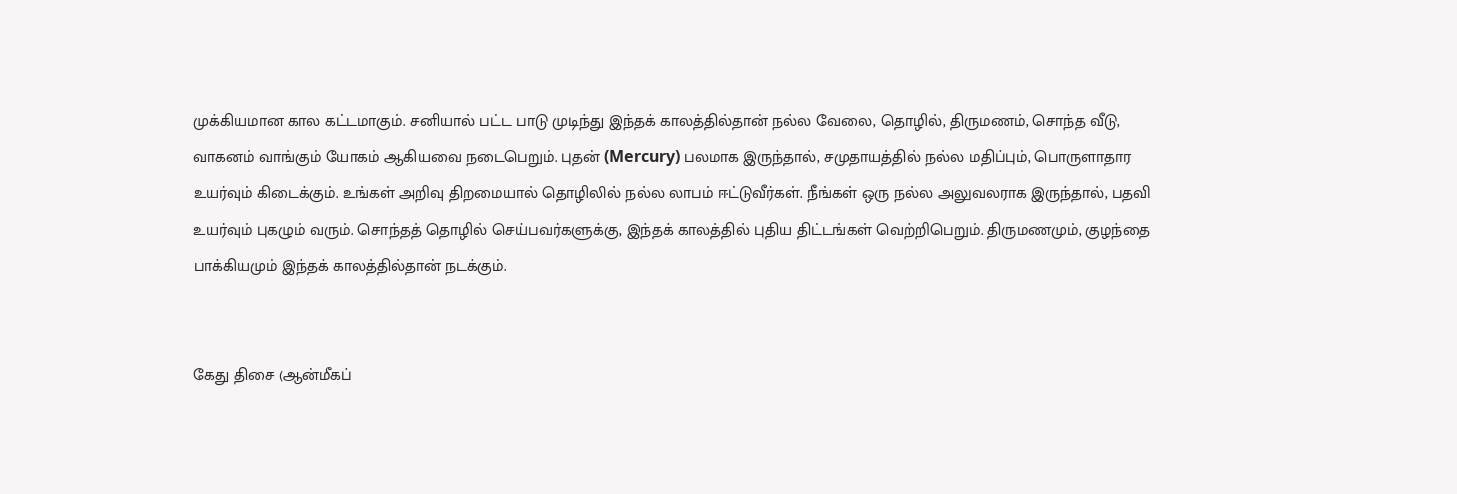முக்கியமான கால கட்டமாகும். சனியால் பட்ட பாடு முடிந்து இந்தக் காலத்தில்தான் நல்ல வேலை, தொழில், திருமணம், சொந்த வீடு, வாகனம் வாங்கும் யோகம் ஆகியவை நடைபெறும். புதன் (Mercury) பலமாக இருந்தால், சமுதாயத்தில் நல்ல மதிப்பும், பொருளாதார உயர்வும் கிடைக்கும். உங்கள் அறிவு திறமையால் தொழிலில் நல்ல லாபம் ஈட்டுவீர்கள். நீங்கள் ஒரு நல்ல அலுவலராக இருந்தால், பதவி உயர்வும் புகழும் வரும். சொந்தத் தொழில் செய்பவர்களுக்கு, இந்தக் காலத்தில் புதிய திட்டங்கள் வெற்றிபெறும். திருமணமும், குழந்தை பாக்கியமும் இந்தக் காலத்தில்தான் நடக்கும்.


கேது திசை (ஆன்மீகப்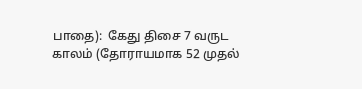பாதை):  கேது திசை 7 வருட காலம் (தோராயமாக 52 முதல்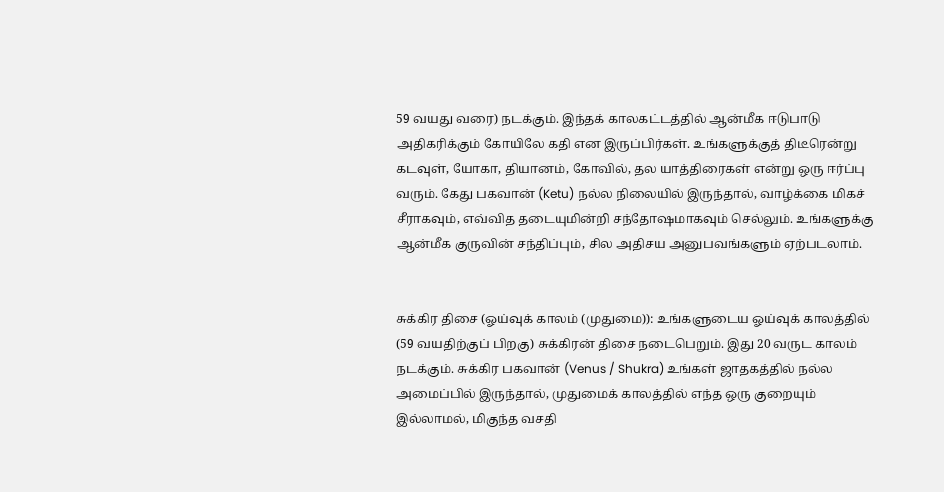59 வயது வரை) நடக்கும். இந்தக் காலகட்டத்தில் ஆன்மீக ஈடுபாடு அதிகரிக்கும் கோயிலே கதி என இருப்பிர்கள். உங்களுக்குத் திடீரென்று கடவுள், யோகா, தியானம், கோவில், தல யாத்திரைகள் என்று ஒரு ஈர்ப்பு வரும். கேது பகவான் (Ketu) நல்ல நிலையில் இருந்தால், வாழ்க்கை மிகச் சீராகவும், எவ்வித தடையுமின்றி சந்தோஷமாகவும் செல்லும். உங்களுக்கு ஆன்மீக குருவின் சந்திப்பும், சில அதிசய அனுபவங்களும் ஏற்படலாம்.


சுக்கிர திசை (ஓய்வுக் காலம் (முதுமை)): உங்களுடைய ஓய்வுக் காலத்தில் (59 வயதிற்குப் பிறகு) சுக்கிரன் திசை நடைபெறும். இது 20 வருட காலம் நடக்கும். சுக்கிர பகவான் (Venus / Shukra) உங்கள் ஜாதகத்தில் நல்ல அமைப்பில் இருந்தால், முதுமைக் காலத்தில் எந்த ஒரு குறையும் இல்லாமல், மிகுந்த வசதி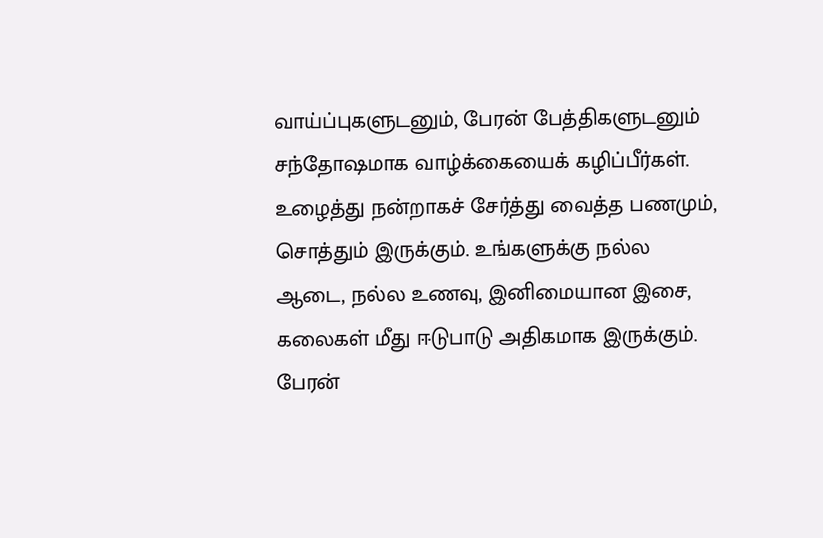வாய்ப்புகளுடனும், பேரன் பேத்திகளுடனும் சந்தோஷமாக வாழ்க்கையைக் கழிப்பீர்கள். உழைத்து நன்றாகச் சேர்த்து வைத்த பணமும், சொத்தும் இருக்கும். உங்களுக்கு நல்ல ஆடை, நல்ல உணவு, இனிமையான இசை, கலைகள் மீது ஈடுபாடு அதிகமாக இருக்கும். பேரன்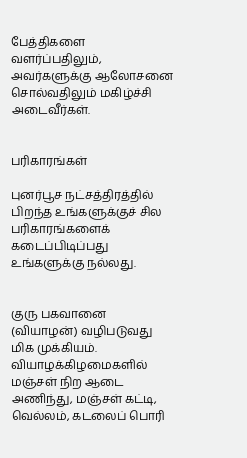பேத்திகளை வளர்ப்பதிலும், அவர்களுக்கு ஆலோசனை சொல்வதிலும் மகிழ்ச்சி அடைவீர்கள்.


பரிகாரங்கள்

புனர்பூச நட்சத்திரத்தில் பிறந்த உங்களுக்குச் சில பரிகாரங்களைக் கடைப்பிடிப்பது உங்களுக்கு நல்லது.


குரு பகவானை (வியாழன்) வழிபடுவது மிக முக்கியம். வியாழக்கிழமைகளில் மஞ்சள் நிற ஆடை அணிந்து, மஞ்சள் கட்டி, வெல்லம், கடலைப் பொரி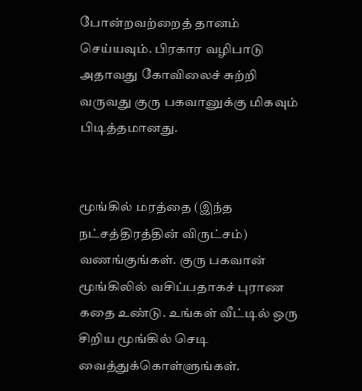போன்றவற்றைத் தானம் செய்யவும். பிரகார வழிபாடு அதாவது கோவிலைச் சுற்றி வருவது குரு பகவானுக்கு மிகவும் பிடித்தமானது.


மூங்கில் மரத்தை (இந்த நட்சத்திரத்தின் விருட்சம்) வணங்குங்கள். குரு பகவான் மூங்கிலில் வசிப்பதாகச் புராண கதை உண்டு. உங்கள் வீட்டில் ஒரு சிறிய மூங்கில் செடி வைத்துக்கொள்ளுங்கள்.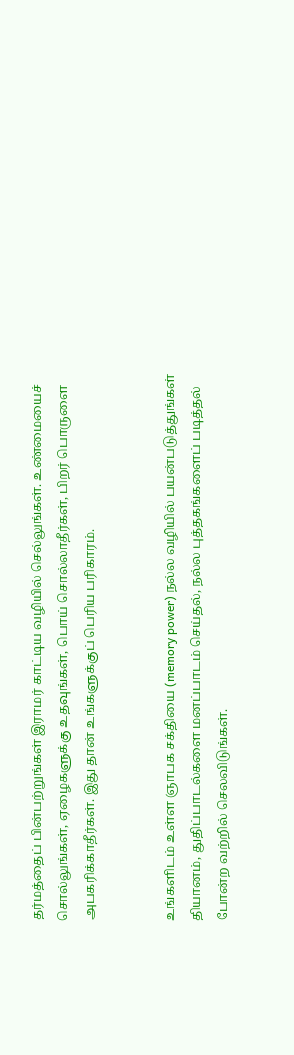தர்மத்தைப் பின்பற்றுங்கள் இராமர் காட்டிய வழியில் செல்லுங்கள். உண்மையைச் சொல்லுங்கள், ஏழைகளுக்கு உதவுங்கள், பொய் சொல்லாதீர்கள், பிறர் பொருளை அபகரிக்காதீர்கள். இது தான் உங்களுக்குப் பெரிய பரிகாரம்.


உங்களிடம் உள்ள ஞாபக சக்தியை (memory power) நல்ல வழியில் பயன்படுத்துங்கள் தியானம், துதிப்பாடல்களை மனப்பாடம் செய்தல், நல்ல புத்தகங்களைப் படித்தல் போன்ற வற்றில் செலவிடுங்கள்.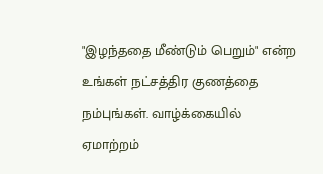"இழந்ததை மீண்டும் பெறும்" என்ற உங்கள் நட்சத்திர குணத்தை நம்புங்கள். வாழ்க்கையில் ஏமாற்றம்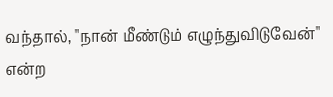வந்தால், "நான் மீண்டும் எழுந்துவிடுவேன்" என்ற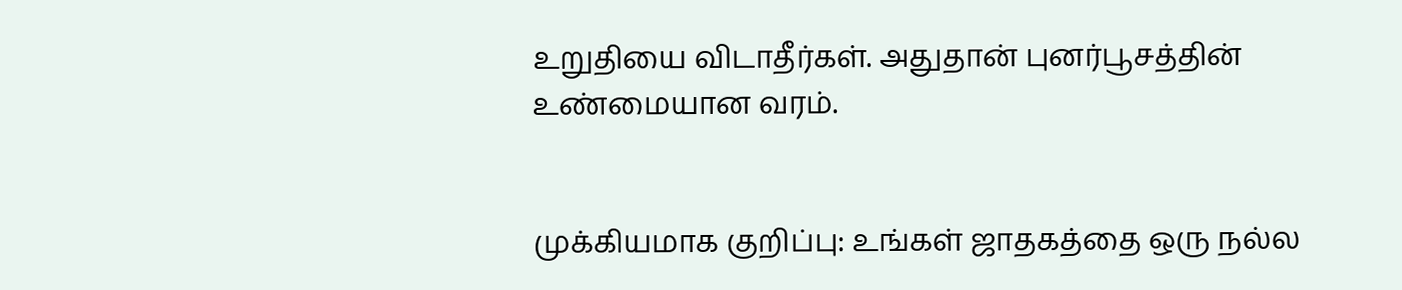உறுதியை விடாதீர்கள். அதுதான் புனர்பூசத்தின் உண்மையான வரம்.


முக்கியமாக குறிப்பு: உங்கள் ஜாதகத்தை ஒரு நல்ல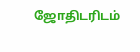ஜோதிடரிடம்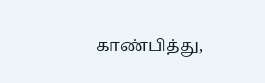காண்பித்து,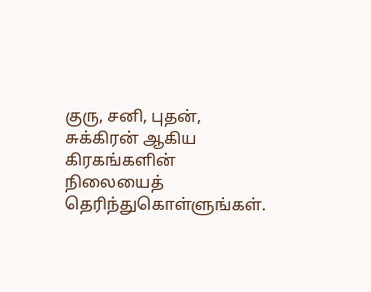குரு, சனி, புதன், சுக்கிரன் ஆகிய கிரகங்களின் நிலையைத் தெரிந்துகொள்ளுங்கள்.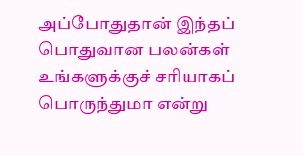அப்போதுதான் இந்தப் பொதுவான பலன்கள் உங்களுக்குச் சரியாகப் பொருந்துமா என்று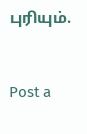புரியும்.


Post a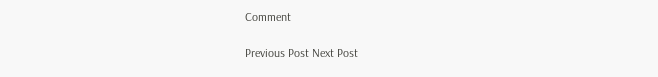Comment

Previous Post Next Post